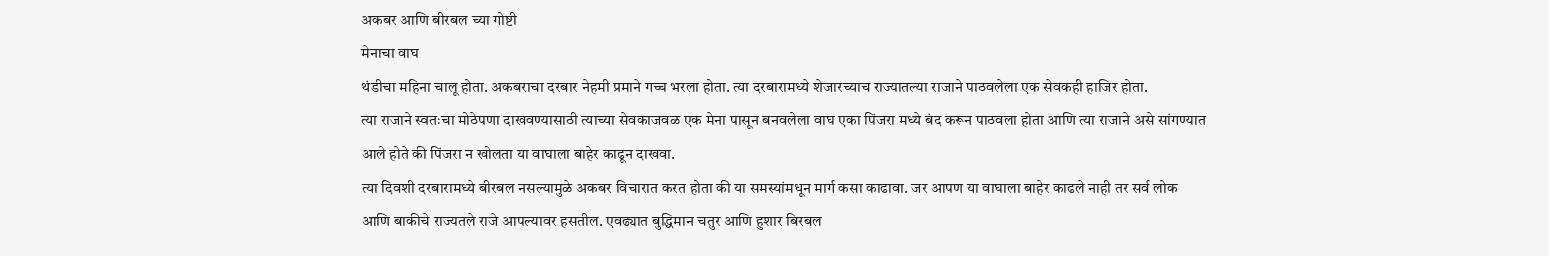अकबर आणि बीरबल च्या गोष्टी
मेनाचा वाघ
थंडीचा महिना चालू होता. अकबराचा दरबार नेहमी प्रमाने गच्च भरला होता. त्या दरबारामध्ये शेजारच्याच राज्यातल्या राजाने पाठवलेला एक सेवकही हाजिर होता.
त्या राजाने स्वतःचा मोठेपणा दाखवण्यासाठी त्याच्या सेवकाजवळ एक मेना पासून बनवलेला वाघ एका पिंजरा मध्ये बंद करून पाठवला होता आणि त्या राजाने असे सांगण्यात आले होते की पिंजरा न खोलता या वाघाला बाहेर काढून दाखवा.
त्या दिवशी दरबारामध्ये बीरबल नसल्यामुळे अकबर विचारात करत होता की या समस्यांमधून मार्ग कसा काढावा. जर आपण या वाघाला बाहेर काढले नाही तर सर्व लोक आणि बाकीचे राज्यतले राजे आपल्यावर हसतील. एवढ्यात बुद्धिमान चतुर आणि हुशार बिरबल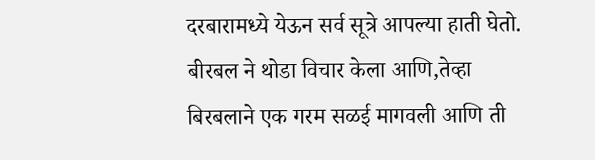दरबारामध्ये येऊन सर्व सूत्रे आपल्या हाती घेतो.
बीरबल ने थोडा विचार केला आणि,तेव्हा बिरबलाने एक गरम सळई मागवली आणि ती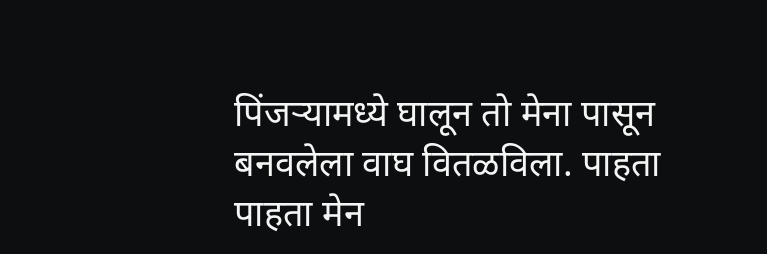पिंजऱ्यामध्ये घालून तो मेना पासून बनवलेला वाघ वितळविला. पाहता पाहता मेन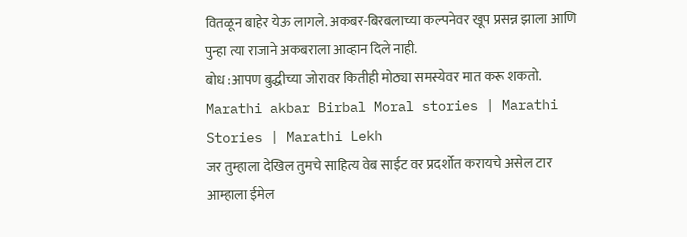वितळून बाहेर येऊ लागले. अकबर-बिरबलाच्या कल्पनेवर खूप प्रसन्न झाला आणि पुन्हा त्या राजाने अकबराला आव्हान दिले नाही.
बोध :आपण बुद्धीच्या जोरावर कितीही मोठ्या समस्येवर मात करू शकतो.
Marathi akbar Birbal Moral stories | Marathi Stories | Marathi Lekh
जर तुम्हाला देखिल तुमचे साहित्य वेब साईट वर प्रदर्शोत करायचे असेल टार आम्हाला ईमेल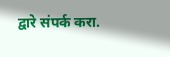द्वारे संपर्क करा.